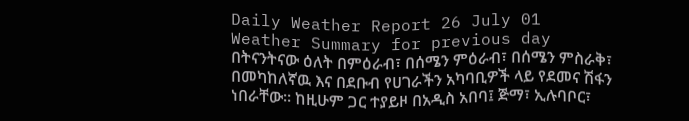Daily Weather Report 26 July 01
Weather Summary for previous day
በትናንትናው ዕለት በምዕራብ፣ በሰሜን ምዕራብ፣ በሰሜን ምስራቅ፣ በመካከለኛዉ እና በደቡብ የሀገራችን አካባቢዎች ላይ የደመና ሽፋን ነበራቸው፡፡ ከዚሁም ጋር ተያይዞ በአዲስ አበባ፤ ጅማ፣ ኢሉባቦር፣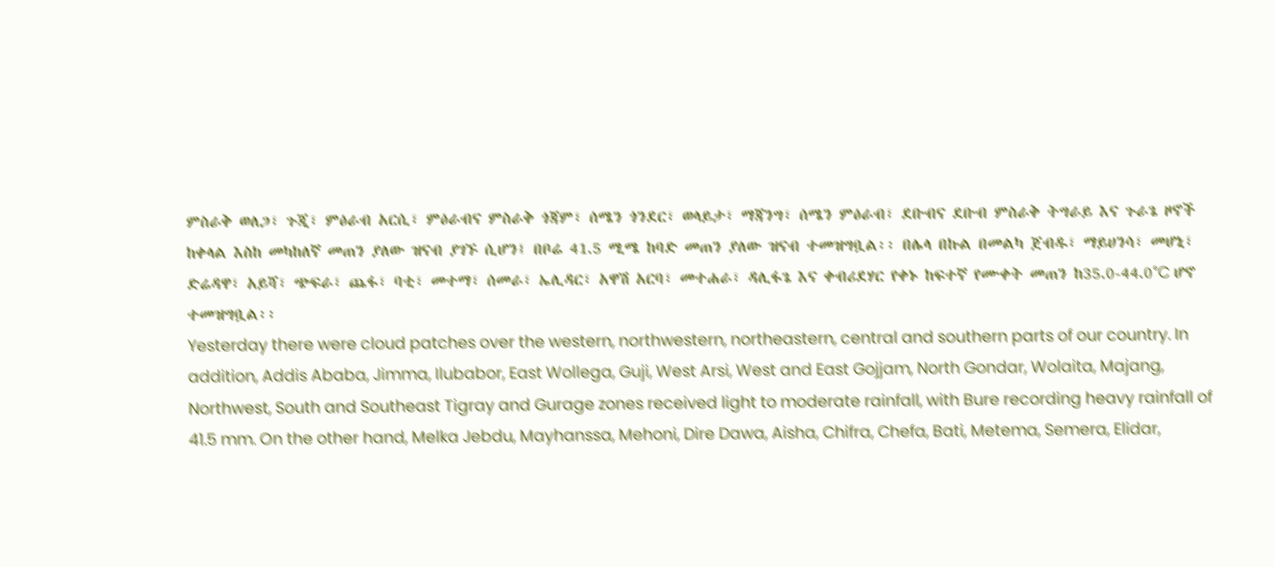ምስራቅ ወለጋ፣ ጉጂ፣ ምዕራብ አርሲ፣ ምዕራብና ምስራቅ ጎጃም፣ ሰሜን ጎንደር፣ ወላይታ፣ ማጃንግ፣ ሰሜን ምዕራብ፣ ደቡብና ደቡብ ምስራቅ ትግራይ እና ጉራጌ ዞኖች ከቀላል እስከ መካከለኛ መጠን ያለው ዝናብ ያገኙ ሲሆን፤ በቦሬ 41.5 ሚሜ ከባድ መጠን ያለው ዝናብ ተመዝግቧል፡፡ በሌላ በኩል በመልካ ጀብዱ፣ ማይሀንሳ፣ መሆኒ፣ ድሬዳዋ፣ አይሻ፣ ጭፍራ፣ ጨፋ፣ ባቲ፣ መተማ፣ ሰመራ፣ ኤሊዳር፣ አዋሽ አርባ፣ መተሐራ፣ ዳሊፋጌ እና ቀብሪደሃር የቀኑ ከፍተኛ የሙቀት መጠን ከ35.0-44.0°C ሆኖ ተመዝግቧል፡፡
Yesterday there were cloud patches over the western, northwestern, northeastern, central and southern parts of our country. In addition, Addis Ababa, Jimma, Ilubabor, East Wollega, Guji, West Arsi, West and East Gojjam, North Gondar, Wolaita, Majang, Northwest, South and Southeast Tigray and Gurage zones received light to moderate rainfall, with Bure recording heavy rainfall of 41.5 mm. On the other hand, Melka Jebdu, Mayhanssa, Mehoni, Dire Dawa, Aisha, Chifra, Chefa, Bati, Metema, Semera, Elidar,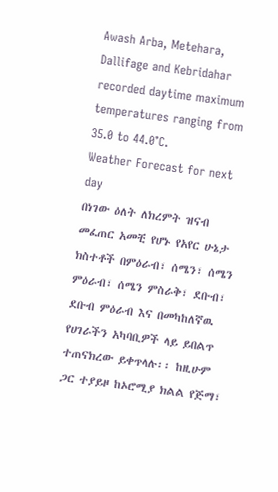Awash Arba, Metehara, Dallifage and Kebridahar recorded daytime maximum temperatures ranging from 35.0 to 44.0°C.
Weather Forecast for next day
በነገው ዕለት ለክረምት ዝናብ መፈጠር አመቺ የሆኑ የአየር ሁኔታ ክስተቶች በምዕራብ፣ ሰሜን፣ ሰሜን ምዕራብ፣ ሰሜን ምስራቅ፣ ደቡብ፣ ደቡብ ምዕራብ እና በመካከለኛዉ የሀገራችን አካባቢዎች ላይ ይበልጥ ተጠናክረው ይቀጥላሉ፡፡ ከዚሁም ጋር ተያይዞ ከኦሮሚያ ክልል የጅማ፣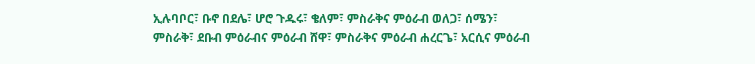ኢሉባቦር፣ ቡኖ በደሌ፣ ሆሮ ጉዱሩ፣ ቄለም፣ ምስራቅና ምዕራብ ወለጋ፣ ሰሜን፣ ምስራቅ፣ ደቡብ ምዕራብና ምዕራብ ሸዋ፣ ምስራቅና ምዕራብ ሐረርጌ፣ አርሲና ምዕራብ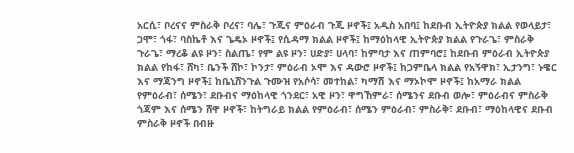አርሲ፣ ቦረናና ምስራቅ ቦረና፣ ባሌ፣ ጉጂና ምዕራብ ጉጂ ዞኖች፤ አዲስ አበባ፤ ከደቡብ ኢትዮጵያ ክልል የወላይታ፣ ጋሞ፣ ጎፋ፣ ባስኬቶ እና ጌዴኦ ዞኖች፤ የሲዳማ ክልል ዞኖች፤ ከማዕከላዊ ኢትዮጵያ ክልል የጉራጌ፣ ምስራቅ ጉራጌ፣ ማረቆ ልዩ ዞን፣ ስልጤ፣ የም ልዩ ዞን፣ ሀድያ፣ ሀላባ፣ ከምባታ እና ጠምባሮ፤ ከደቡብ ምዕራብ ኢትዮጵያ ክልል የከፋ፣ ሸካ፣ ቤንች ሸኮ፣ ኮንታ፣ ምዕራብ ኦሞ እና ዳውሮ ዞኖች፤ ከጋምቤላ ክልል የአኝዋክ፣ ኢታንግ፣ ኑዌር እና ማጃንግ ዞኖች፤ ከቤኒሸንጉል ጉሙዝ የአሶሳ፣ መተከል፣ ካማሽ እና ማኦኮሞ ዞኖች፤ ከአማራ ክልል የምዕራብ፣ ሰሜን፣ ደቡብና ማዕከላዊ ጎንደር፣ አዊ ዞን፣ ዋግኸምራ፣ ሰሜንና ደቡብ ወሎ፣ ምዕራብና ምስራቅ ጎጃም እና ሰሜን ሸዋ ዞኖች፣ ከትግራይ ክልል የምዕራብ፣ ሰሜን ምዕራብ፣ ምስራቅ፣ ደቡብ፣ ማዕከላዊና ደቡብ ምስራቅ ዞኖች በብዙ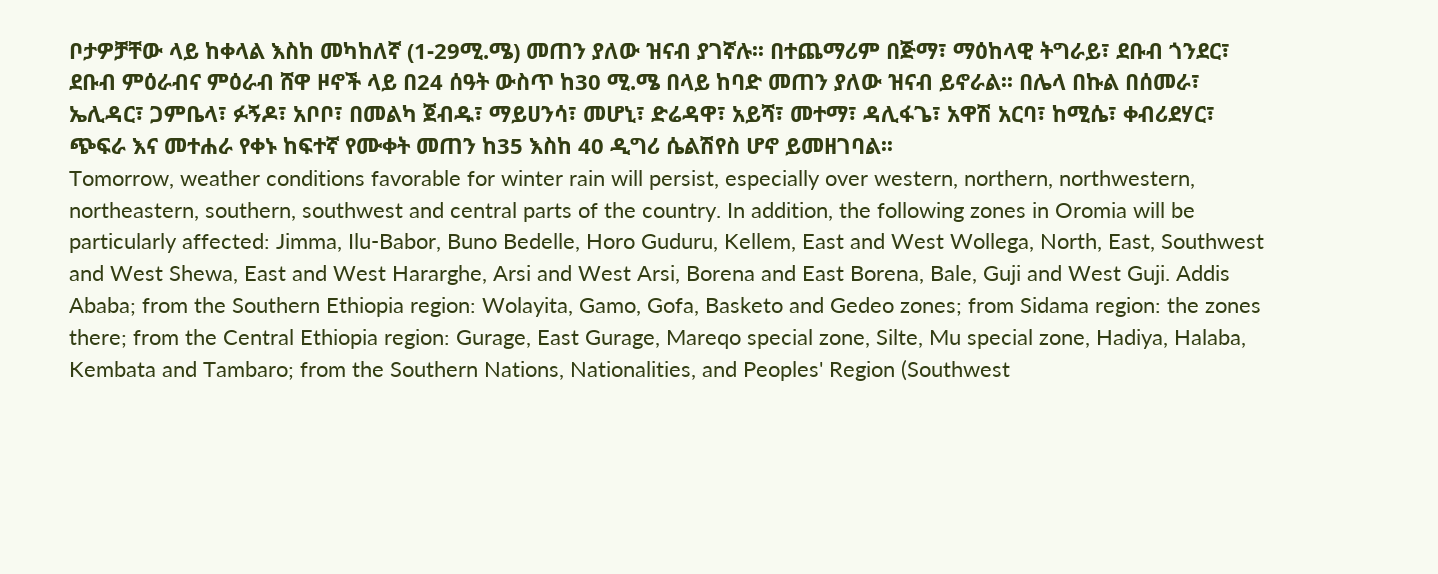ቦታዎቻቸው ላይ ከቀላል እስከ መካከለኛ (1-29ሚ.ሜ) መጠን ያለው ዝናብ ያገኛሉ፡፡ በተጨማሪም በጅማ፣ ማዕከላዊ ትግራይ፣ ደቡብ ጎንደር፣ ደቡብ ምዕራብና ምዕራብ ሸዋ ዞኖች ላይ በ24 ሰዓት ውስጥ ከ30 ሚ.ሜ በላይ ከባድ መጠን ያለው ዝናብ ይኖራል፡፡ በሌላ በኩል በሰመራ፣ ኤሊዳር፣ ጋምቤላ፣ ፉኝዶ፣ አቦቦ፣ በመልካ ጀብዱ፣ ማይሀንሳ፣ መሆኒ፣ ድሬዳዋ፣ አይሻ፣ መተማ፣ ዳሊፋጌ፣ አዋሽ አርባ፣ ከሚሴ፣ ቀብሪደሃር፣ ጭፍራ እና መተሐራ የቀኑ ከፍተኛ የሙቀት መጠን ከ35 እስከ 40 ዲግሪ ሴልሽየስ ሆኖ ይመዘገባል፡፡
Tomorrow, weather conditions favorable for winter rain will persist, especially over western, northern, northwestern, northeastern, southern, southwest and central parts of the country. In addition, the following zones in Oromia will be particularly affected: Jimma, Ilu-Babor, Buno Bedelle, Horo Guduru, Kellem, East and West Wollega, North, East, Southwest and West Shewa, East and West Hararghe, Arsi and West Arsi, Borena and East Borena, Bale, Guji and West Guji. Addis Ababa; from the Southern Ethiopia region: Wolayita, Gamo, Gofa, Basketo and Gedeo zones; from Sidama region: the zones there; from the Central Ethiopia region: Gurage, East Gurage, Mareqo special zone, Silte, Mu special zone, Hadiya, Halaba, Kembata and Tambaro; from the Southern Nations, Nationalities, and Peoples' Region (Southwest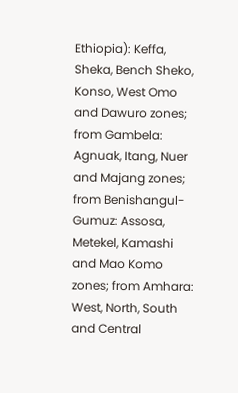Ethiopia): Keffa, Sheka, Bench Sheko, Konso, West Omo and Dawuro zones; from Gambela: Agnuak, Itang, Nuer and Majang zones; from Benishangul-Gumuz: Assosa, Metekel, Kamashi and Mao Komo zones; from Amhara: West, North, South and Central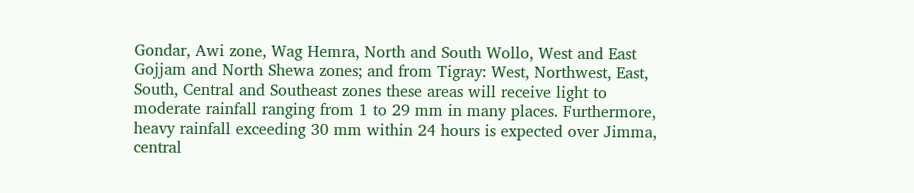Gondar, Awi zone, Wag Hemra, North and South Wollo, West and East Gojjam and North Shewa zones; and from Tigray: West, Northwest, East, South, Central and Southeast zones these areas will receive light to moderate rainfall ranging from 1 to 29 mm in many places. Furthermore, heavy rainfall exceeding 30 mm within 24 hours is expected over Jimma, central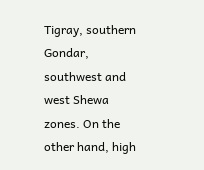Tigray, southern Gondar, southwest and west Shewa zones. On the other hand, high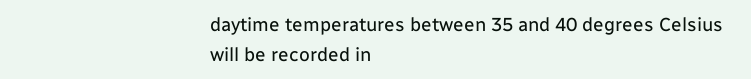daytime temperatures between 35 and 40 degrees Celsius will be recorded in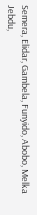Semera, Elidar, Gambela, Funyido, Abobo, Melka Jebdu,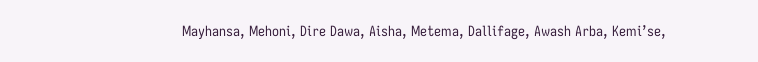Mayhansa, Mehoni, Dire Dawa, Aisha, Metema, Dallifage, Awash Arba, Kemi’se,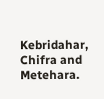Kebridahar, Chifra and Metehara.